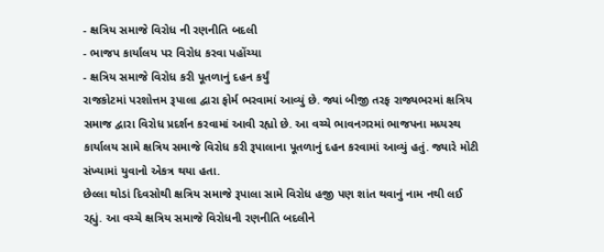- ક્ષત્રિય સમાજે વિરોધ ની રણનીતિ બદલી
- ભાજપ કાર્યાલય પર વિરોધ કરવા પહોંચ્યા
- ક્ષત્રિય સમાજે વિરોધ કરી પૂતળાનું દહન કર્યું
રાજકોટમાં પરશોત્તમ રૂપાલા દ્વારા ફોર્મ ભરવામાં આવ્યું છે. જ્યાં બીજી તરફ રાજ્યભરમાં ક્ષત્રિય સમાજ દ્વારા વિરોધ પ્રદર્શન કરવામાં આવી રહ્યો છે. આ વચ્ચે ભાવનગરમાં ભાજપના મધ્યસ્થ કાર્યાલય સામે ક્ષત્રિય સમાજે વિરોધ કરી રૂપાલાના પૂતળાનું દહન કરવામાં આવ્યું હતું. જ્યારે મોટી સંખ્યામાં યુવાનો એકત્ર થયા હતા.
છેલ્લા થોડાં દિવસોથી ક્ષત્રિય સમાજે રૂપાલા સામે વિરોધ હજી પણ શાંત થવાનું નામ નથી લઈ રહ્યું. આ વચ્ચે ક્ષત્રિય સમાજે વિરોધની રણનીતિ બદલીને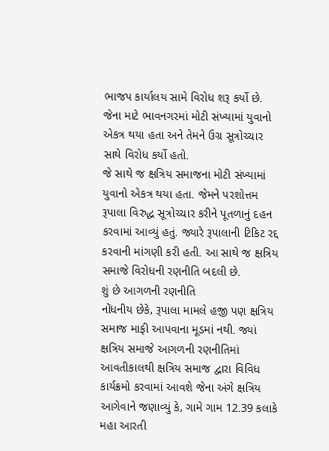ભાજપ કાર્યાલય સામે વિરોધ શરૂ કર્યો છે. જેના માટે ભાવનગરમાં મોટી સંખ્યામાં યુવાનો એકત્ર થયા હતા અને તેમને ઉગ્ર સૂત્રોચ્ચાર સાથે વિરોધ કર્યો હતો.
જે સાથે જ ક્ષત્રિય સમાજના મોટી સંખ્યામાં યુવાનો એકત્ર થયા હતા. જેમને પરશોત્તમ રૂપાલા વિરુદ્ધ સૂત્રોચ્ચાર કરીને પૂતળાનું દહન કરવામાં આવ્યું હતું. જ્યારે રૂપાલાની ટિકિટ રદ્દ કરવાની માંગણી કરી હતી. આ સાથે જ ક્ષત્રિય સમાજે વિરોધની રણનીતિ બદલી છે.
શું છે આગળની રણનીતિ
નોંધનીય છેકે, રૂપાલા મામલે હજી પણ ક્ષત્રિય સમાજ માફી આપવાના મૂડમાં નથી. જ્યાં ક્ષત્રિય સમાજે આગળની રણનીતિમાં આવતીકાલથી ક્ષત્રિય સમાજ દ્વારા વિવિધ કાર્યક્રમો કરવામાં આવશે જેના અંગે ક્ષત્રિય આગેવાને જણાવ્યું કે, ગામે ગામ 12.39 કલાકે મહા આરતી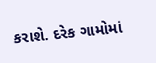કરાશે. દરેક ગામોમાં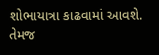શોભાયાત્રા કાઢવામાં આવશે. તેમજ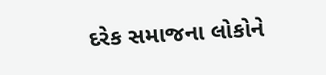દરેક સમાજના લોકોને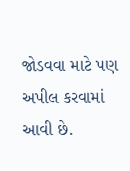જોડવવા માટે પણ અપીલ કરવામાં આવી છે.